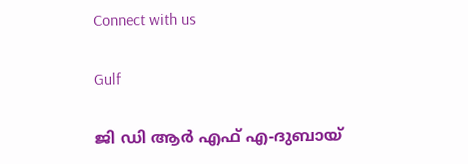Connect with us

Gulf

ജി ഡി ആർ എഫ് എ-ദുബായ്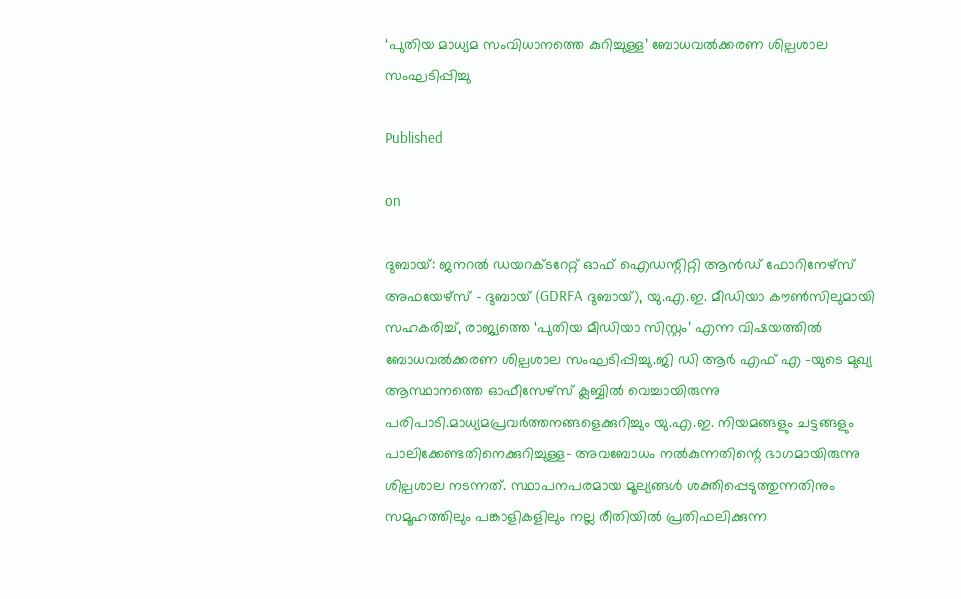‘പുതിയ മാധ്യമ സംവിധാനത്തെ കുറിച്ചുള്ള’ ബോധവൽക്കരണ ശില്പശാല സംഘടിപ്പിച്ചു

Published

on

ദുബായ്: ജനറൽ ഡയറക്ടറേറ്റ് ഓഫ് ഐഡന്റിറ്റി ആൻഡ് ഫോറിനേഴ്സ് അഫയേഴ്സ് – ദുബായ് (GDRFA ദുബായ്), യു.എ.ഇ. മീഡിയാ കൗൺസിലുമായി സഹകരിച്ച്, രാജ്യത്തെ ‘പുതിയ മീഡിയാ സിസ്റ്റം’ എന്ന വിഷയത്തിൽ ബോധവൽക്കരണ ശില്പശാല സംഘടിപ്പിച്ചു.ജി ഡി ആർ എഫ് എ -യുടെ മുഖ്യ ആസ്ഥാനത്തെ ഓഫീസേഴ്സ് ക്ലബ്ബിൽ വെച്ചായിരുന്നു പരിപാടി.മാധ്യമപ്രവർത്തനങ്ങളെക്കുറിച്ചും യു.എ.ഇ. നിയമങ്ങളും ചട്ടങ്ങളും പാലിക്കേണ്ടതിനെക്കുറിച്ചുള്ള- അവബോധം നൽകുന്നതിന്റെ ഭാഗമായിരുന്നു ശില്പശാല നടന്നത്. സ്ഥാപനപരമായ മൂല്യങ്ങൾ ശക്തിപ്പെടുത്തുന്നതിനും സമൂഹത്തിലും പങ്കാളികളിലും നല്ല രീതിയിൽ പ്രതിഫലിക്കുന്ന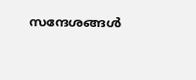സന്ദേശങ്ങൾ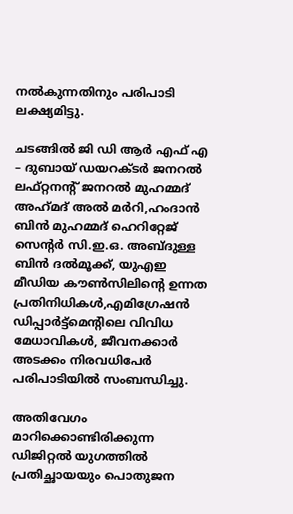നൽകുന്നതിനും പരിപാടി ലക്ഷ്യമിട്ടു.

ചടങ്ങിൽ ജി ഡി ആർ എഫ് എ – ദുബായ് ഡയറക്ടർ ജനറൽ ലഫ്റ്റനന്റ് ജനറൽ മുഹമ്മദ്‌ അഹ്‌മദ്‌ അൽ മർറി,ഹംദാൻ ബിൻ മുഹമ്മദ് ഹെറിറ്റേജ് സെന്റർ സി.ഇ.ഒ. അബ്ദുള്ള ബിൻ ദൽമൂക്ക്, യുഎഇ മീഡിയ കൗൺസിലിന്റെ ഉന്നത പ്രതിനിധികൾ,എമിഗ്രേഷൻ ഡിപ്പാർട്ട്മെന്റിലെ വിവിധ മേധാവികൾ, ജീവനക്കാർ അടക്കം നിരവധിപേർ പരിപാടിയിൽ സംബന്ധിച്ചു.

അതിവേഗം മാറിക്കൊണ്ടിരിക്കുന്ന ഡിജിറ്റൽ യുഗത്തിൽ പ്രതിച്ഛായയും പൊതുജന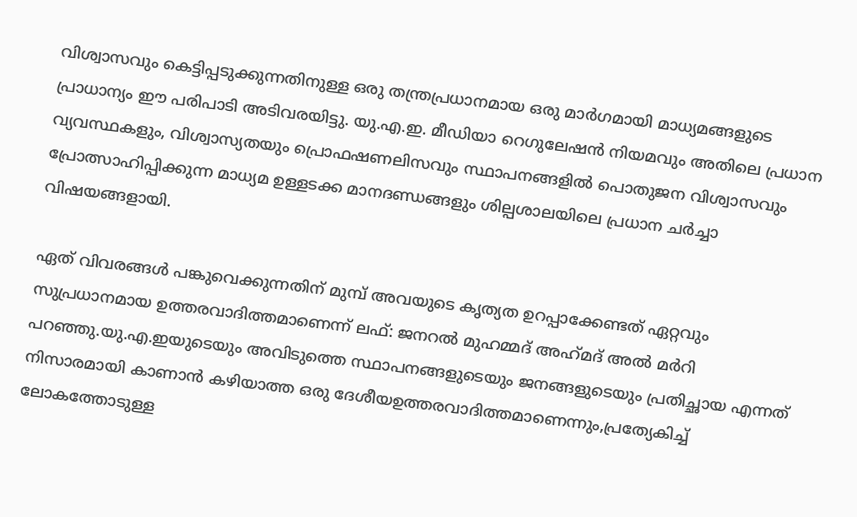വിശ്വാസവും കെട്ടിപ്പടുക്കുന്നതിനുള്ള ഒരു തന്ത്രപ്രധാനമായ ഒരു മാർഗമായി മാധ്യമങ്ങളുടെ പ്രാധാന്യം ഈ പരിപാടി അടിവരയിട്ടു. യു.എ.ഇ. മീഡിയാ റെഗുലേഷൻ നിയമവും അതിലെ പ്രധാന വ്യവസ്ഥകളും, വിശ്വാസ്യതയും പ്രൊഫഷണലിസവും സ്ഥാപനങ്ങളിൽ പൊതുജന വിശ്വാസവും പ്രോത്സാഹിപ്പിക്കുന്ന മാധ്യമ ഉള്ളടക്ക മാനദണ്ഡങ്ങളും ശില്പശാലയിലെ പ്രധാന ചർച്ചാ വിഷയങ്ങളായി.

ഏത് വിവരങ്ങൾ പങ്കുവെക്കുന്നതിന് മുമ്പ് അവയുടെ കൃത്യത ഉറപ്പാക്കേണ്ടത് ഏറ്റവും സുപ്രധാനമായ ഉത്തരവാദിത്തമാണെന്ന് ലഫ്: ജനറൽ മുഹമ്മദ്‌ അഹ്‌മദ്‌ അൽ മർറി പറഞ്ഞു.യു.എ.ഇയുടെയും അവിടുത്തെ സ്ഥാപനങ്ങളുടെയും ജനങ്ങളുടെയും പ്രതിച്ഛായ എന്നത് നിസാരമായി കാണാൻ കഴിയാത്ത ഒരു ദേശീയഉത്തരവാദിത്തമാണെന്നും,പ്രത്യേകിച്ച് ലോകത്തോടുള്ള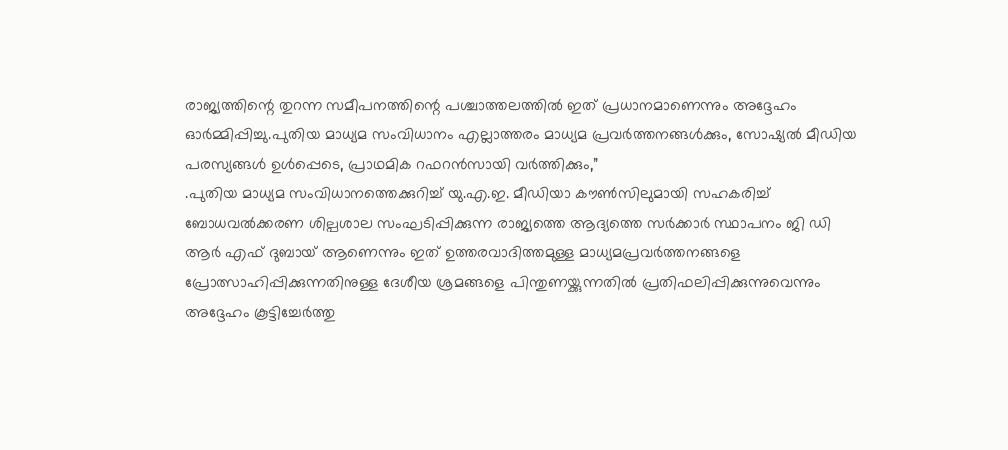രാജ്യത്തിന്റെ തുറന്ന സമീപനത്തിന്റെ പശ്ചാത്തലത്തിൽ ഇത് പ്രധാനമാണെന്നും അദ്ദേഹം ഓർമ്മിപ്പിച്ചു.പുതിയ മാധ്യമ സംവിധാനം എല്ലാത്തരം മാധ്യമ പ്രവർത്തനങ്ങൾക്കും, സോഷ്യൽ മീഡിയ പരസ്യങ്ങൾ ഉൾപ്പെടെ, പ്രാഥമിക റഫറൻസായി വർത്തിക്കും,”
.പുതിയ മാധ്യമ സംവിധാനത്തെക്കുറിച്ച് യു.എ.ഇ. മീഡിയാ കൗൺസിലുമായി സഹകരിച്ച് ബോധവൽക്കരണ ശില്പശാല സംഘടിപ്പിക്കുന്ന രാജ്യത്തെ ആദ്യത്തെ സർക്കാർ സ്ഥാപനം ജി ഡി ആർ എഫ് ദുബായ് ആണെന്നും ഇത് ഉത്തരവാദിത്തമുള്ള മാധ്യമപ്രവർത്തനങ്ങളെ പ്രോത്സാഹിപ്പിക്കുന്നതിനുള്ള ദേശീയ ശ്രമങ്ങളെ പിന്തുണയ്ക്കുന്നതിൽ പ്രതിഫലിപ്പിക്കുന്നുവെന്നും അദ്ദേഹം കൂട്ടിച്ചേർത്തു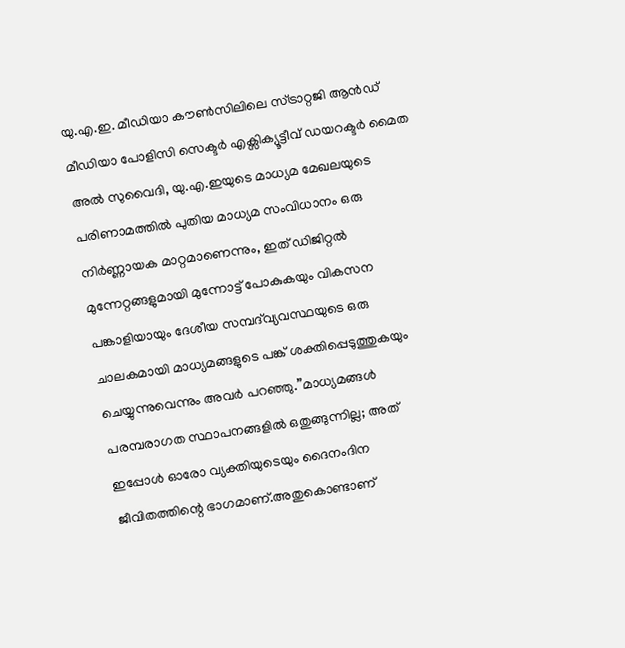യു.എ.ഇ. മീഡിയാ കൗൺസിലിലെ സ്ട്രാറ്റജി ആൻഡ് മീഡിയാ പോളിസി സെക്ടർ എക്സിക്യൂട്ടീവ് ഡയറക്ടർ മൈത അൽ സുവൈദി, യു.എ.ഇയുടെ മാധ്യമ മേഖലയുടെ പരിണാമത്തിൽ പുതിയ മാധ്യമ സംവിധാനം ഒരു നിർണ്ണായക മാറ്റമാണെന്നും, ഇത് ഡിജിറ്റൽ മുന്നേറ്റങ്ങളുമായി മുന്നോട്ട് പോകുകയും വികസന പങ്കാളിയായും ദേശീയ സമ്പദ്‌വ്യവസ്ഥയുടെ ഒരു ചാലകമായി മാധ്യമങ്ങളുടെ പങ്ക് ശക്തിപ്പെടുത്തുകയും ചെയ്യുന്നുവെന്നും അവർ പറഞ്ഞു.”മാധ്യമങ്ങൾ പരമ്പരാഗത സ്ഥാപനങ്ങളിൽ ഒതുങ്ങുന്നില്ല; അത് ഇപ്പോൾ ഓരോ വ്യക്തിയുടെയും ദൈനംദിന ജീവിതത്തിന്റെ ഭാഗമാണ്.അതുകൊണ്ടാണ്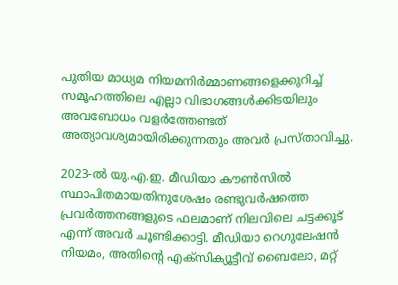പുതിയ മാധ്യമ നിയമനിർമ്മാണങ്ങളെക്കുറിച്ച് സമൂഹത്തിലെ എല്ലാ വിഭാഗങ്ങൾക്കിടയിലും അവബോധം വളർത്തേണ്ടത് അത്യാവശ്യമായിരിക്കുന്നതും അവർ പ്രസ്താവിച്ചു.

2023-ൽ യു.എ.ഇ. മീഡിയാ കൗൺസിൽ സ്ഥാപിതമായതിനുശേഷം രണ്ടുവർഷത്തെ പ്രവർത്തനങ്ങളുടെ ഫലമാണ് നിലവിലെ ചട്ടക്കൂട് എന്ന് അവർ ചൂണ്ടിക്കാട്ടി. മീഡിയാ റെഗുലേഷൻ നിയമം, അതിന്റെ എക്സിക്യൂട്ടീവ് ബൈലോ, മറ്റ്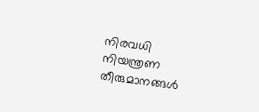നിരവധി നിയന്ത്രണ തീരുമാനങ്ങൾ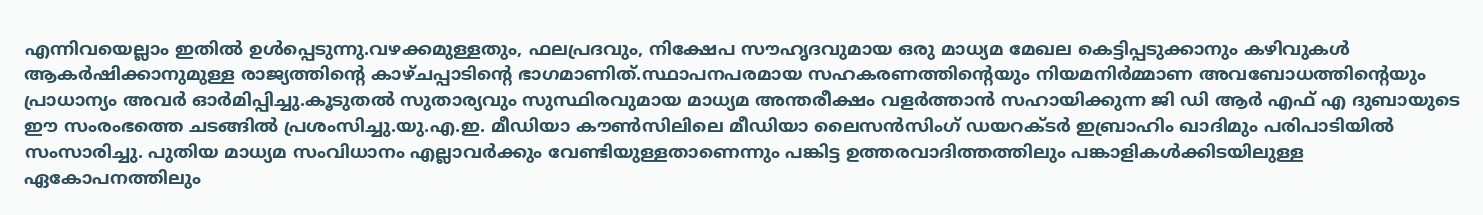എന്നിവയെല്ലാം ഇതിൽ ഉൾപ്പെടുന്നു.വഴക്കമുള്ളതും, ഫലപ്രദവും, നിക്ഷേപ സൗഹൃദവുമായ ഒരു മാധ്യമ മേഖല കെട്ടിപ്പടുക്കാനും കഴിവുകൾ ആകർഷിക്കാനുമുള്ള രാജ്യത്തിന്റെ കാഴ്ചപ്പാടിന്റെ ഭാഗമാണിത്.സ്ഥാപനപരമായ സഹകരണത്തിന്റെയും നിയമനിർമ്മാണ അവബോധത്തിന്റെയും പ്രാധാന്യം അവർ ഓർമിപ്പിച്ചു.കൂടുതൽ സുതാര്യവും സുസ്ഥിരവുമായ മാധ്യമ അന്തരീക്ഷം വളർത്താൻ സഹായിക്കുന്ന ജി ഡി ആർ എഫ് എ ദുബായുടെ ഈ സംരംഭത്തെ ചടങ്ങിൽ പ്രശംസിച്ചു.യു.എ.ഇ. മീഡിയാ കൗൺസിലിലെ മീഡിയാ ലൈസൻസിംഗ് ഡയറക്ടർ ഇബ്രാഹിം ഖാദിമും പരിപാടിയിൽ സംസാരിച്ചു. പുതിയ മാധ്യമ സംവിധാനം എല്ലാവർക്കും വേണ്ടിയുള്ളതാണെന്നും പങ്കിട്ട ഉത്തരവാദിത്തത്തിലും പങ്കാളികൾക്കിടയിലുള്ള ഏകോപനത്തിലും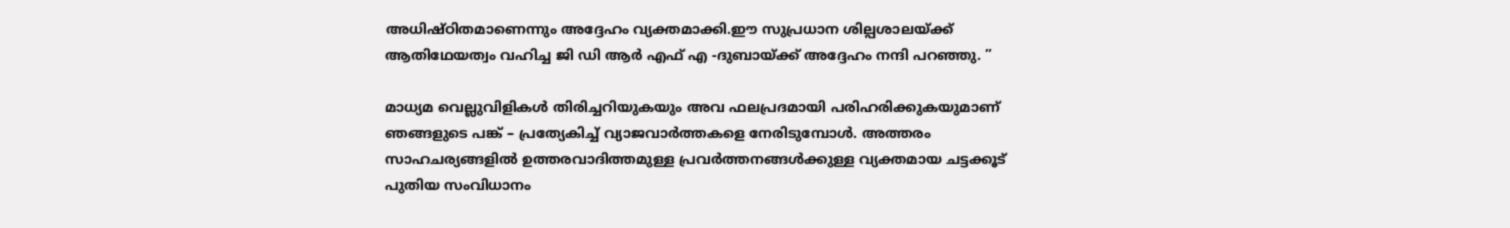അധിഷ്ഠിതമാണെന്നും അദ്ദേഹം വ്യക്തമാക്കി.ഈ സുപ്രധാന ശില്പശാലയ്ക്ക് ആതിഥേയത്വം വഹിച്ച ജി ഡി ആർ എഫ് എ -ദുബായ്ക്ക് അദ്ദേഹം നന്ദി പറഞ്ഞു. ”

മാധ്യമ വെല്ലുവിളികൾ തിരിച്ചറിയുകയും അവ ഫലപ്രദമായി പരിഹരിക്കുകയുമാണ് ഞങ്ങളുടെ പങ്ക് – പ്രത്യേകിച്ച് വ്യാജവാർത്തകളെ നേരിടുമ്പോൾ. അത്തരം സാഹചര്യങ്ങളിൽ ഉത്തരവാദിത്തമുള്ള പ്രവർത്തനങ്ങൾക്കുള്ള വ്യക്തമായ ചട്ടക്കൂട് പുതിയ സംവിധാനം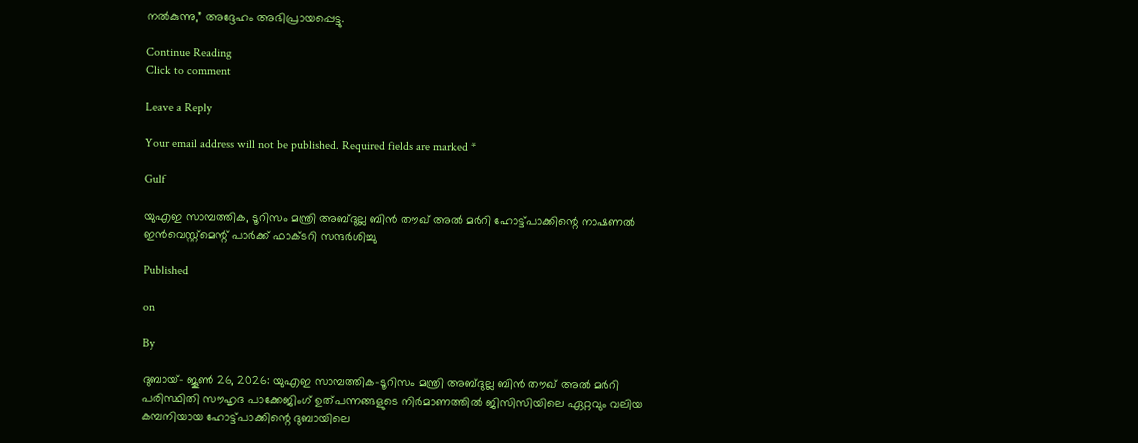നൽകുന്നു,” അദ്ദേഹം അഭിപ്രായപ്പെട്ടു.

Continue Reading
Click to comment

Leave a Reply

Your email address will not be published. Required fields are marked *

Gulf

യുഎഇ സാമ്പത്തിക, ടൂറിസം മന്ത്രി അബ്ദുല്ല ബിന്‍ തൗഖ് അല്‍ മര്‍റി ഹോട്ട്‌പാക്കിന്റെ നാഷണൽ ഇൻവെസ്റ്റ്മെന്റ് പാർക്ക് ഫാക്ടറി സന്ദർശിച്ചു

Published

on

By

ദുബായ്– ജൂണ്‍ 26, 2026: യുഎഇ സാമ്പത്തിക-ടൂറിസം മന്ത്രി അബ്ദുല്ല ബിന്‍ തൗഖ് അല്‍ മര്‍റി
പരിസ്ഥിതി സൗഹൃദ പാക്കേജിംഗ് ഉത്പന്നങ്ങളുടെ നിർമാണത്തിൽ ജിസിസിയിലെ ഏറ്റവും വലിയ കമ്പനിയായ ഹോട്ട്‌പാക്കിന്റെ ദുബായിലെ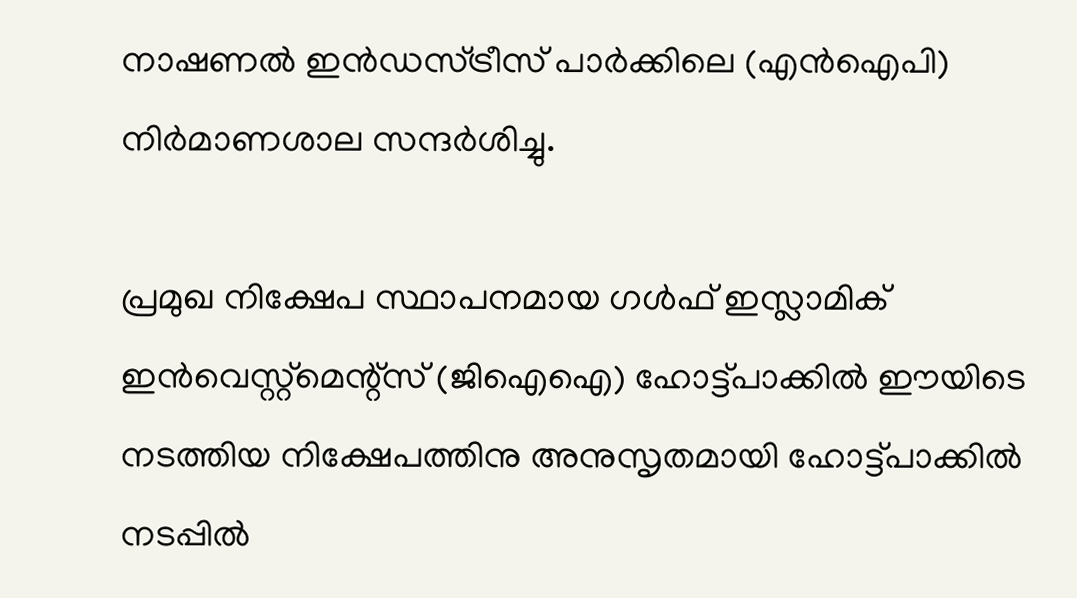നാഷണല്‍ ഇന്‍ഡസ്ട്രീസ് പാര്‍ക്കിലെ (എന്‍ഐപി) നിര്‍മാണശാല സന്ദർശിച്ചു.

പ്രമുഖ നിക്ഷേപ സ്ഥാപനമായ ഗള്‍ഫ് ഇസ്ലാമിക് ഇന്‍വെസ്റ്റ്‌മെന്റ്സ് (ജിഐഐ) ഹോട്ട്‌പാക്കില്‍ ഈയിടെ നടത്തിയ നിക്ഷേപത്തിനു അനുസൃതമായി ഹോട്ട്‌പാക്കിൽ നടപ്പിൽ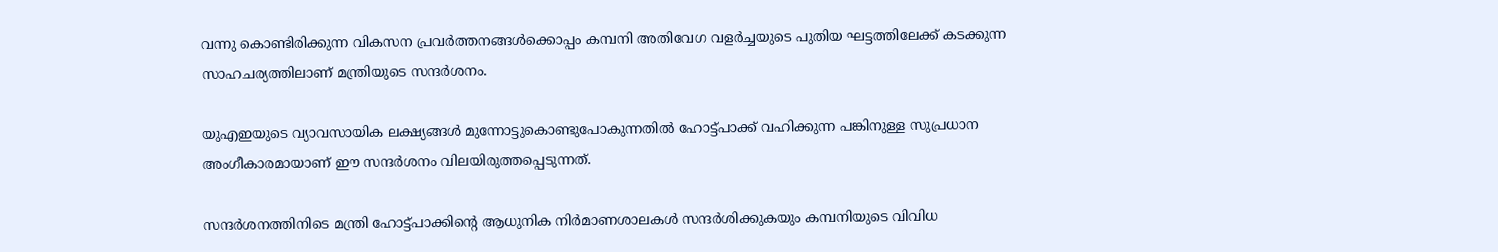വന്നു കൊണ്ടിരിക്കുന്ന വികസന പ്രവർത്തനങ്ങൾക്കൊപ്പം കമ്പനി അതിവേഗ വളര്‍ച്ചയുടെ പുതിയ ഘട്ടത്തിലേക്ക് കടക്കുന്ന സാഹചര്യത്തിലാണ് മന്ത്രിയുടെ സന്ദര്‍ശനം.

യുഎഇയുടെ വ്യാവസായിക ലക്ഷ്യങ്ങള്‍ മുന്നോട്ടുകൊണ്ടുപോകുന്നതില്‍ ഹോട്ട്‌പാക്ക് വഹിക്കുന്ന പങ്കിനുള്ള സുപ്രധാന അംഗീകാരമായാണ് ഈ സന്ദര്‍ശനം വിലയിരുത്തപ്പെടുന്നത്.

സന്ദര്‍ശനത്തിനിടെ മന്ത്രി ഹോട്ട്‌പാക്കിന്റെ ആധുനിക നിര്‍മാണശാലകള്‍ സന്ദര്‍ശിക്കുകയും കമ്പനിയുടെ വിവിധ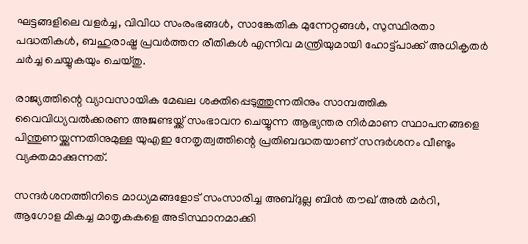ഘട്ടങ്ങളിലെ വളര്‍ച്ച, വിവിധ സംരംഭങ്ങള്‍, സാങ്കേതിക മുന്നേറ്റങ്ങള്‍, സുസ്ഥിരതാ പദ്ധതികൾ, ബഹുരാഷ്ട്ര പ്രവർത്തന രീതികൾ എന്നിവ മന്ത്രിയുമായി ഹോട്ട്‌പാക്ക് അധികൃതർ ചർച്ച ചെയ്യുകയും ചെയ്തു.

രാജ്യത്തിന്റെ വ്യാവസായിക മേഖല ശക്തിപ്പെടുത്തുന്നതിനും സാമ്പത്തിക വൈവിധ്യവല്‍ക്കരണ അജണ്ടയ്ക്ക് സംഭാവന ചെയ്യുന്ന ആഭ്യന്തര നിര്‍മാണ സ്ഥാപനങ്ങളെ പിന്തുണയ്ക്കുന്നതിനുമുള്ള യുഎഇ നേതൃത്വത്തിന്റെ പ്രതിബദ്ധതയാണ് സന്ദര്‍ശനം വീണ്ടും വ്യക്തമാക്കുന്നത്.

സന്ദര്‍ശനത്തിനിടെ മാധ്യമങ്ങളോട് സംസാരിച്ച അബ്ദുല്ല ബിന്‍ തൗഖ് അല്‍ മര്‍റി, ആഗോള മികച്ച മാതൃകകളെ അടിസ്ഥാനമാക്കി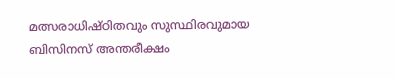മത്സരാധിഷ്ഠിതവും സുസ്ഥിരവുമായ ബിസിനസ് അന്തരീക്ഷം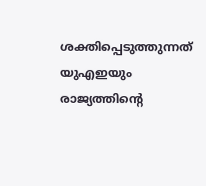ശക്തിപ്പെടുത്തുന്നത് യുഎഇയും രാജ്യത്തിന്റെ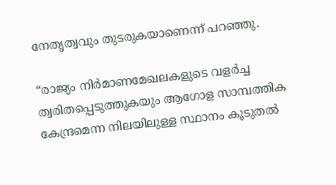നേതൃത്വവും തുടരുകയാണെന്ന് പറഞ്ഞു.

“രാജ്യം നിര്‍മാണമേഖലകളുടെ വളര്‍ച്ച ത്വരിതപ്പെടുത്തുകയും ആഗോള സാമ്പത്തിക കേന്ദ്രമെന്ന നിലയിലുള്ള സ്ഥാനം കൂടുതല്‍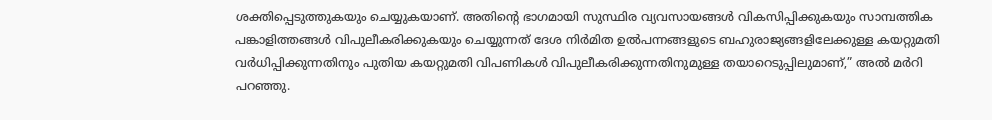ശക്തിപ്പെടുത്തുകയും ചെയ്യുകയാണ്. അതിന്റെ ഭാഗമായി സുസ്ഥിര വ്യവസായങ്ങള്‍ വികസിപ്പിക്കുകയും സാമ്പത്തിക പങ്കാളിത്തങ്ങള്‍ വിപുലീകരിക്കുകയും ചെയ്യുന്നത് ദേശ നിർമിത ഉല്‍പന്നങ്ങളുടെ ബഹുരാജ്യങ്ങളിലേക്കുള്ള കയറ്റുമതി വര്‍ധിപ്പിക്കുന്നതിനും പുതിയ കയറ്റുമതി വിപണികള്‍ വിപുലീകരിക്കുന്നതിനുമുള്ള തയാറെടുപ്പിലുമാണ്,” അല്‍ മര്‍റി പറഞ്ഞു.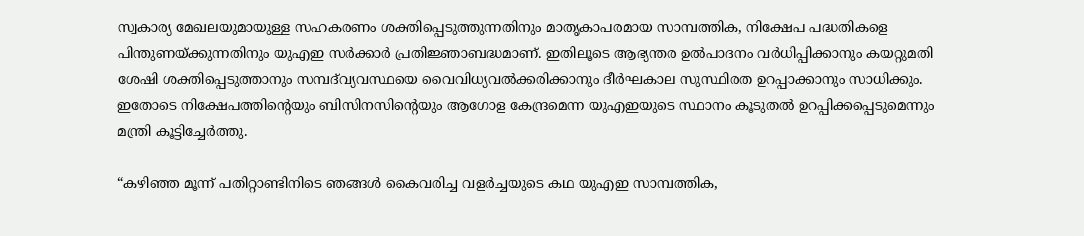സ്വകാര്യ മേഖലയുമായുള്ള സഹകരണം ശക്തിപ്പെടുത്തുന്നതിനും മാതൃകാപരമായ സാമ്പത്തിക, നിക്ഷേപ പദ്ധതികളെ പിന്തുണയ്ക്കുന്നതിനും യുഎഇ സര്‍ക്കാര്‍ പ്രതിജ്ഞാബദ്ധമാണ്. ഇതിലൂടെ ആഭ്യന്തര ഉല്‍പാദനം വര്‍ധിപ്പിക്കാനും കയറ്റുമതി ശേഷി ശക്തിപ്പെടുത്താനും സമ്പദ്‌വ്യവസ്ഥയെ വൈവിധ്യവല്‍ക്കരിക്കാനും ദീര്‍ഘകാല സുസ്ഥിരത ഉറപ്പാക്കാനും സാധിക്കും. ഇതോടെ നിക്ഷേപത്തിന്റെയും ബിസിനസിന്റെയും ആഗോള കേന്ദ്രമെന്ന യുഎഇയുടെ സ്ഥാനം കൂടുതല്‍ ഉറപ്പിക്കപ്പെടുമെന്നും മന്ത്രി കൂട്ടിച്ചേര്‍ത്തു.

“കഴിഞ്ഞ മൂന്ന് പതിറ്റാണ്ടിനിടെ ഞങ്ങള്‍ കൈവരിച്ച വളര്‍ച്ചയുടെ കഥ യുഎഇ സാമ്പത്തിക,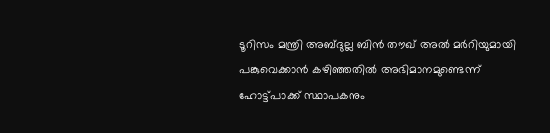ടൂറിസം മന്ത്രി അബ്ദുല്ല ബിന്‍ തൗഖ് അല്‍ മര്‍റിയുമായി പങ്കുവെക്കാൻ കഴിഞ്ഞതില്‍ അഭിമാനമുണ്ടെന്ന് ഹോട്ട്‌പാക്ക് സ്ഥാപകനും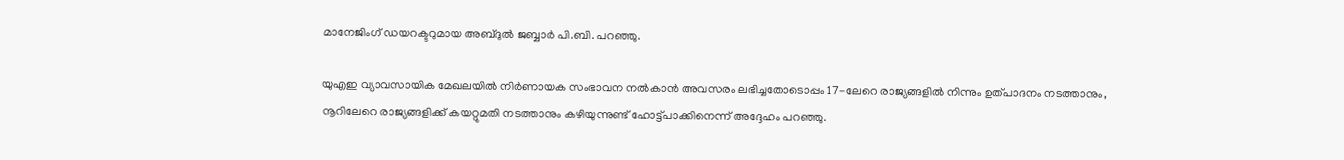മാനേജിംഗ് ഡയറക്ടറുമായ അബ്ദുല്‍ ജബ്ബാര്‍ പി.ബി. പറഞ്ഞു.

യുഎഇ വ്യാവസായിക മേഖലയിൽ നിർണായക സംഭാവന നൽകാൻ അവസരം ലഭിച്ചതോടൊപ്പം 17-ലേറെ രാജ്യങ്ങളിൽ നിന്നും ഉത്പാദനം നടത്താനും, നൂറിലേറെ രാജ്യങ്ങളിക്ക് കയറ്റുമതി നടത്താനും കഴിയുന്നുണ്ട് ഹോട്ട്‌പാക്കിനെന്ന് അദ്ദേഹം പറഞ്ഞു.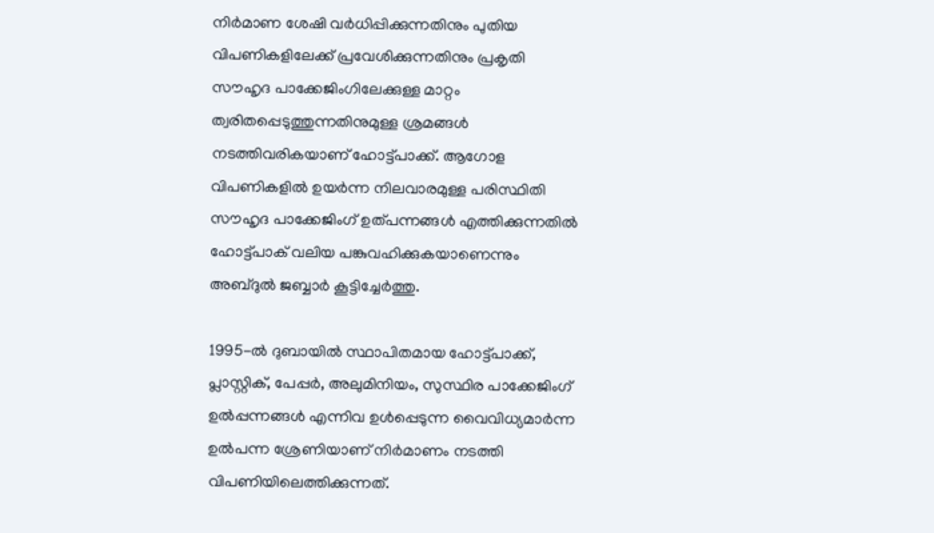നിര്‍മാണ ശേഷി വര്‍ധിപ്പിക്കുന്നതിനും പുതിയ വിപണികളിലേക്ക് പ്രവേശിക്കുന്നതിനും പ്രകൃതി സൗഹൃദ പാക്കേജിംഗിലേക്കുള്ള മാറ്റം ത്വരിതപ്പെടുത്തുന്നതിനുമുള്ള ശ്രമങ്ങൾ നടത്തിവരികയാണ് ഹോട്ട്‌പാക്ക്. ആഗോള വിപണികളിൽ ഉയർന്ന നിലവാരമുള്ള പരിസ്ഥിതി സൗഹൃദ പാക്കേജിംഗ് ഉത്പന്നങ്ങൾ എത്തിക്കുന്നതില്‍ ഹോട്ട്‌പാക് വലിയ പങ്കുവഹിക്കുകയാണെന്നും അബ്ദുല്‍ ജബ്ബാര്‍ കൂട്ടിച്ചേര്‍ത്തു.

1995-ല്‍ ദുബായില്‍ സ്ഥാപിതമായ ഹോട്ട്‌പാക്ക്, പ്ലാസ്റ്റിക്, പേപ്പര്‍, അലുമിനിയം, സുസ്ഥിര പാക്കേജിംഗ് ഉൽപ്പന്നങ്ങൾ എന്നിവ ഉള്‍പ്പെടുന്ന വൈവിധ്യമാര്‍ന്ന ഉല്‍പന്ന ശ്രേണിയാണ് നിർമാണം നടത്തി വിപണിയിലെത്തിക്കുന്നത്.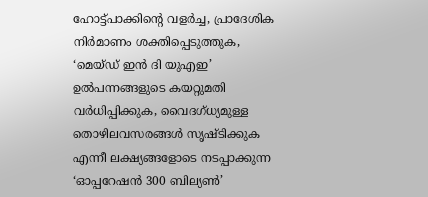ഹോട്ട്‌പാക്കിന്റെ വളര്‍ച്ച, പ്രാദേശിക നിര്‍മാണം ശക്തിപ്പെടുത്തുക, ‘മെയ്ഡ് ഇന്‍ ദി യുഎഇ’ ഉല്‍പന്നങ്ങളുടെ കയറ്റുമതി വര്‍ധിപ്പിക്കുക, വൈദഗ്ധ്യമുള്ള തൊഴിലവസരങ്ങള്‍ സൃഷ്ടിക്കുക എന്നീ ലക്ഷ്യങ്ങളോടെ നടപ്പാക്കുന്ന ‘ഓപ്പറേഷന്‍ 300 ബില്യണ്‍’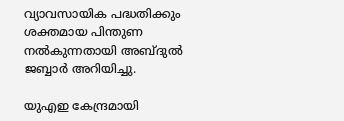വ്യാവസായിക പദ്ധതിക്കും ശക്തമായ പിന്തുണ നല്‍കുന്നതായി അബ്ദുല്‍ ജബ്ബാര്‍ അറിയിച്ചു.

യുഎഇ കേന്ദ്രമായി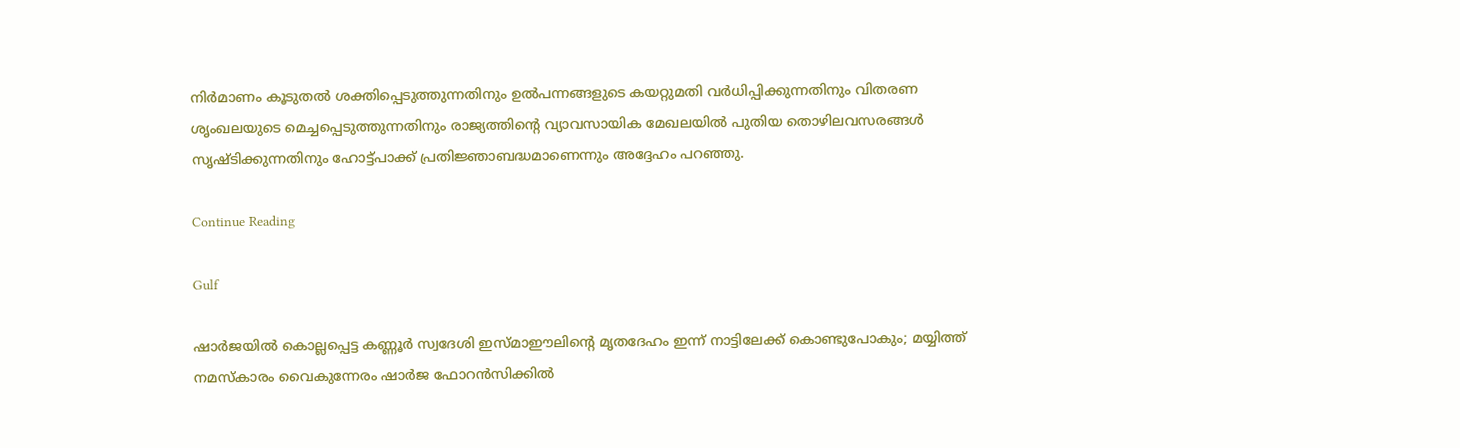നിര്‍മാണം കൂടുതല്‍ ശക്തിപ്പെടുത്തുന്നതിനും ഉല്‍പന്നങ്ങളുടെ കയറ്റുമതി വര്‍ധിപ്പിക്കുന്നതിനും വിതരണ ശൃംഖലയുടെ മെച്ചപ്പെടുത്തുന്നതിനും രാജ്യത്തിന്റെ വ്യാവസായിക മേഖലയില്‍ പുതിയ തൊഴിലവസരങ്ങള്‍ സൃഷ്ടിക്കുന്നതിനും ഹോട്ട്‌പാക്ക് പ്രതിജ്ഞാബദ്ധമാണെന്നും അദ്ദേഹം പറഞ്ഞു.

Continue Reading

Gulf

ഷാർജയിൽ കൊല്ലപ്പെട്ട കണ്ണൂർ സ്വദേശി ഇസ്മാഈലിന്റെ മൃതദേഹം ഇന്ന് നാട്ടിലേക്ക് കൊണ്ടുപോകും; മയ്യിത്ത് നമസ്കാരം വൈകുന്നേരം ഷാർജ ഫോറൻസിക്കിൽ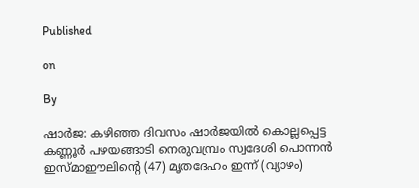Published

on

By

ഷാർജ: കഴിഞ്ഞ ദിവസം ഷാര്‍ജയില്‍ കൊല്ലപ്പെട്ട കണ്ണൂര്‍ പഴയങ്ങാടി നെരുവമ്പ്രം സ്വദേശി പൊന്നന്‍ ഇസ്മാഈലിന്റെ (47) മൃതദേഹം ഇന്ന് (വ്യാഴം)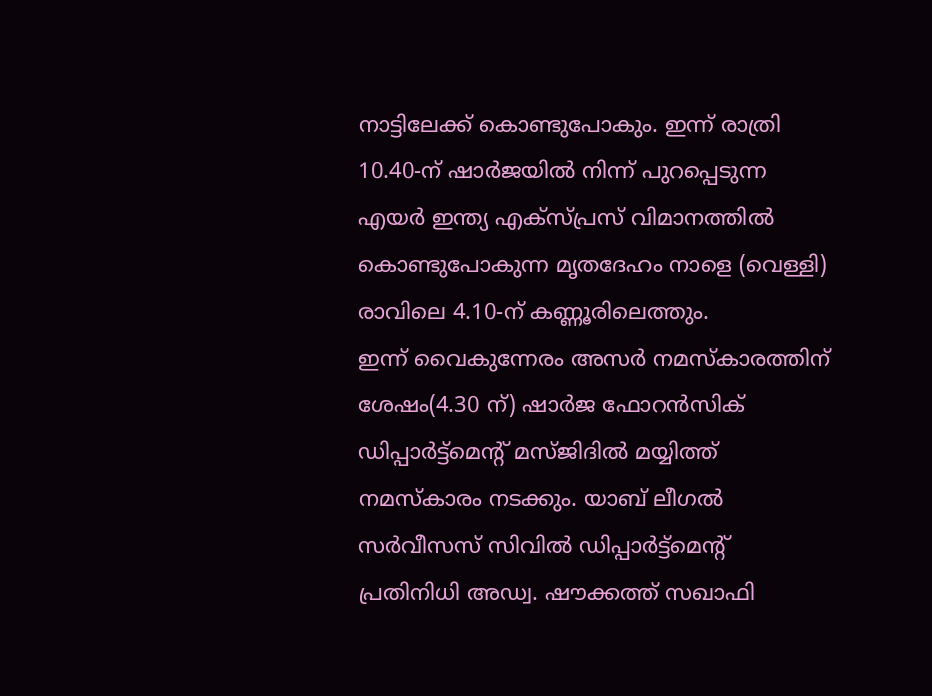നാട്ടിലേക്ക് കൊണ്ടുപോകും. ഇന്ന് രാത്രി 10.40-ന് ഷാർജയിൽ നിന്ന് പുറപ്പെടുന്ന എയര്‍ ഇന്ത്യ എക്‌സ്പ്രസ് വിമാനത്തിൽ കൊണ്ടുപോകുന്ന മൃതദേഹം നാളെ (വെള്ളി) രാവിലെ 4.10-ന് കണ്ണൂരിലെത്തും.
ഇന്ന് വൈകുന്നേരം അസര്‍ നമസ്‌കാരത്തിന് ശേഷം(4.30 ന്‌) ഷാര്‍ജ ഫോറന്‍സിക് ഡിപ്പാര്‍ട്ട്‌മെന്റ് മസ്ജിദിൽ മയ്യിത്ത് നമസ്‌കാരം നടക്കും. യാബ് ലീഗല്‍ സര്‍വീസസ് സിവില്‍ ഡിപ്പാര്‍ട്ട്‌മെന്റ് പ്രതിനിധി അഡ്വ. ഷൗക്കത്ത് സഖാഫി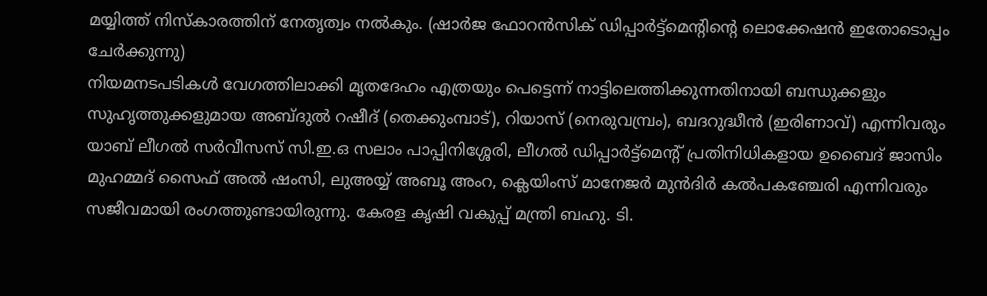മയ്യിത്ത് നിസ്‌കാരത്തിന് നേതൃത്വം നല്‍കും. (ഷാര്‍ജ ഫോറന്‍സിക് ഡിപ്പാര്‍ട്ട്‌മെന്റിന്റെ ലൊക്കേഷൻ ഇതോടൊപ്പം ചേർക്കുന്നു)
നിയമനടപടികൾ വേഗത്തിലാക്കി മൃതദേഹം എത്രയും പെട്ടെന്ന് നാട്ടിലെത്തിക്കുന്നതിനായി ബന്ധുക്കളും സുഹൃത്തുക്കളുമായ അബ്ദുല്‍ റഷീദ് (തെക്കുംമ്പാട്), റിയാസ് (നെരുവമ്പ്രം), ബദറുദ്ധീൻ (ഇരിണാവ്) എന്നിവരും യാബ് ലീഗല്‍ സര്‍വീസസ് സി.ഇ.ഒ സലാം പാപ്പിനിശ്ശേരി, ലീഗല്‍ ഡിപ്പാര്‍ട്ട്‌മെന്റ് പ്രതിനിധികളായ ഉബൈദ് ജാസിം മുഹമ്മദ് സൈഫ് അല്‍ ഷംസി, ലുഅയ്യ് അബൂ അംറ, ക്ലെയിംസ് മാനേജര്‍ മുന്‍ദിര്‍ കല്‍പകഞ്ചേരി എന്നിവരും സജീവമായി രംഗത്തുണ്ടായിരുന്നു. കേരള കൃഷി വകുപ്പ് മന്ത്രി ബഹു. ടി.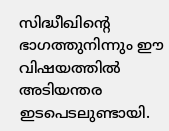സിദ്ധീഖിന്റെ ഭാഗത്തുനിന്നും ഈ വിഷയത്തിൽ അടിയന്തര ഇടപെടലുണ്ടായി.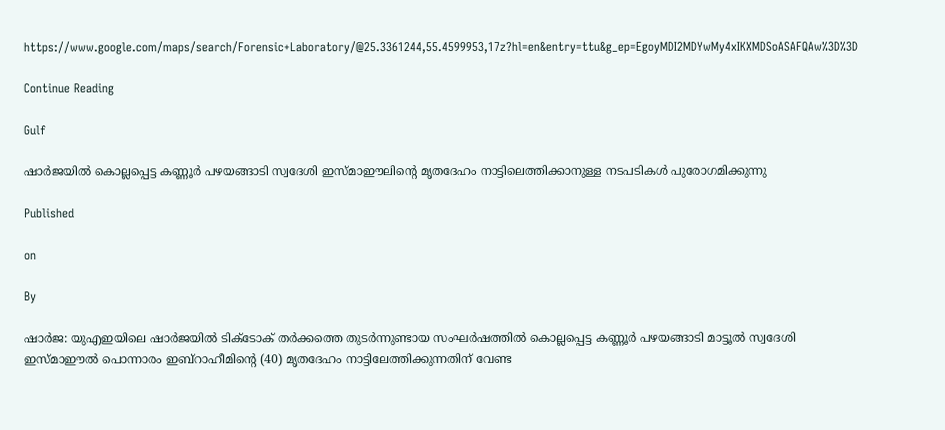https://www.google.com/maps/search/Forensic+Laboratory/@25.3361244,55.4599953,17z?hl=en&entry=ttu&g_ep=EgoyMDI2MDYwMy4xIKXMDSoASAFQAw%3D%3D

Continue Reading

Gulf

ഷാര്‍ജയില്‍ കൊല്ലപ്പെട്ട കണ്ണൂര്‍ പഴയങ്ങാടി സ്വദേശി ഇസ്മാഈലിന്റെ മൃതദേഹം നാട്ടിലെത്തിക്കാനുള്ള നടപടികള്‍ പുരോഗമിക്കുന്നു

Published

on

By

ഷാർജ: യുഎഇയിലെ ഷാർജയിൽ ടിക്ടോക് തർക്കത്തെ തുടർന്നുണ്ടായ സംഘർഷത്തിൽ കൊല്ലപ്പെട്ട കണ്ണൂർ പഴയങ്ങാടി മാട്ടൂൽ സ്വദേശി ഇസ്മാഈല്‍ പൊന്നാരം ഇബ്‌റാഹീമിന്റെ (40) മൃതദേഹം നാട്ടിലേത്തിക്കുന്നതിന് വേണ്ട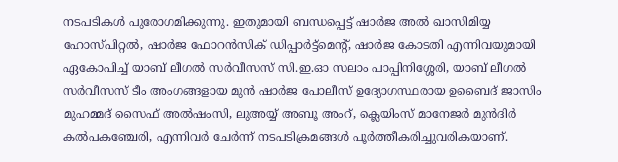നടപടികള്‍ പുരോഗമിക്കുന്നു. ഇതുമായി ബന്ധപ്പെട്ട് ഷാര്‍ജ അല്‍ ഖാസിമിയ്യ ഹോസ്പിറ്റല്‍, ഷാര്‍ജ ഫോറന്‍സിക് ഡിപ്പാര്‍ട്ട്‌മെന്റ്, ഷാര്‍ജ കോടതി എന്നിവയുമായി ഏകോപിച്ച് യാബ് ലീഗല്‍ സര്‍വീസസ് സി.ഇ.ഓ സലാം പാപ്പിനിശ്ശേരി, യാബ് ലീഗല്‍ സര്‍വീസസ് ടീം അംഗങ്ങളായ മുന്‍ ഷാര്‍ജ പോലീസ് ഉദ്യോഗസ്ഥരായ ഉബൈദ് ജാസിം മുഹമ്മദ് സൈഫ് അല്‍ഷംസി, ലുഅയ്യ് അബൂ അംറ്, ക്ലെയിംസ് മാനേജര്‍ മുൻദിർ കൽപകഞ്ചേരി, എന്നിവര്‍ ചേര്‍ന്ന്‌ നടപടിക്രമങ്ങള്‍ പൂര്‍ത്തീകരിച്ചുവരികയാണ്.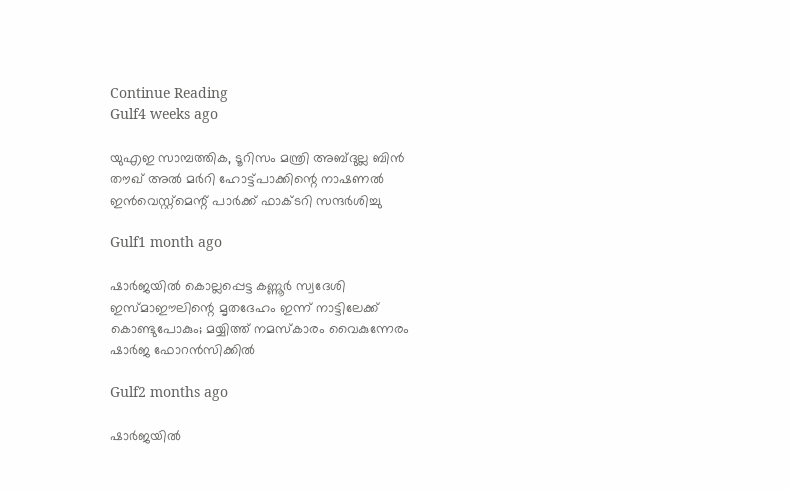Continue Reading
Gulf4 weeks ago

യുഎഇ സാമ്പത്തിക, ടൂറിസം മന്ത്രി അബ്ദുല്ല ബിന്‍ തൗഖ് അല്‍ മര്‍റി ഹോട്ട്‌പാക്കിന്റെ നാഷണൽ ഇൻവെസ്റ്റ്മെന്റ് പാർക്ക് ഫാക്ടറി സന്ദർശിച്ചു

Gulf1 month ago

ഷാർജയിൽ കൊല്ലപ്പെട്ട കണ്ണൂർ സ്വദേശി ഇസ്മാഈലിന്റെ മൃതദേഹം ഇന്ന് നാട്ടിലേക്ക് കൊണ്ടുപോകും; മയ്യിത്ത് നമസ്കാരം വൈകുന്നേരം ഷാർജ ഫോറൻസിക്കിൽ

Gulf2 months ago

ഷാര്‍ജയില്‍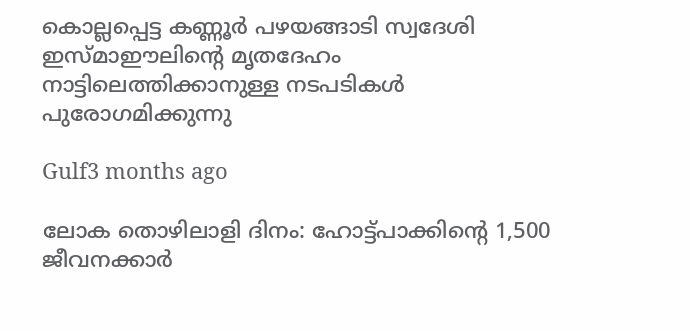കൊല്ലപ്പെട്ട കണ്ണൂര്‍ പഴയങ്ങാടി സ്വദേശി ഇസ്മാഈലിന്റെ മൃതദേഹം നാട്ടിലെത്തിക്കാനുള്ള നടപടികള്‍ പുരോഗമിക്കുന്നു

Gulf3 months ago

ലോക തൊഴിലാളി ദിനം: ഹോട്ട്‌പാക്കിന്റെ 1,500 ജീവനക്കാർ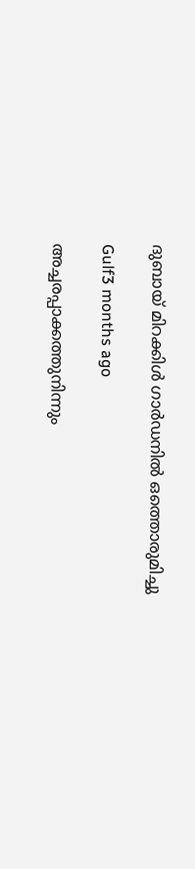ദുബായ് മിറക്കിള്‍ ഗാര്‍ഡനിൽ ഒത്തൊരുമിച്ചു

Gulf3 months ago

അച്ചരപ്പാക്കത്തുനിന്നും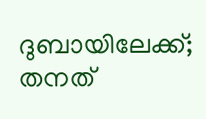ദുബായിലേക്ക്; തനത്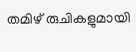തമിഴ് രുചികളുമായി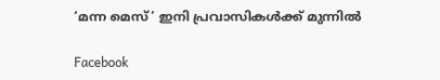‘മന്ന മെസ്’ ഇനി പ്രവാസികൾക്ക് മുന്നിൽ

Facebook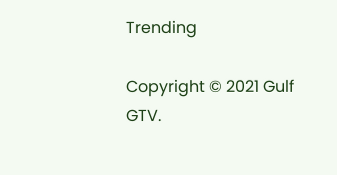Trending

Copyright © 2021 Gulf GTV.